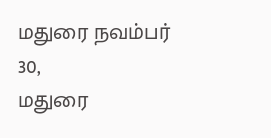மதுரை நவம்பர் 30,
மதுரை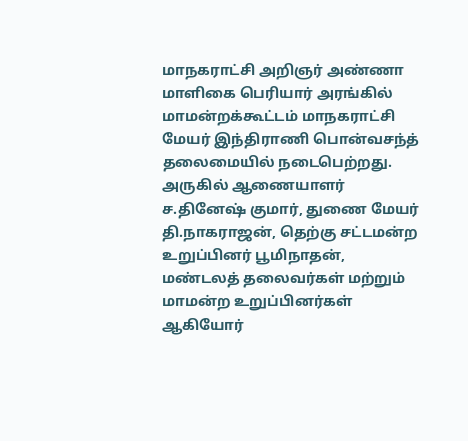மாநகராட்சி அறிஞர் அண்ணா மாளிகை பெரியார் அரங்கில் மாமன்றக்கூட்டம் மாநகராட்சி மேயர் இந்திராணி பொன்வசந்த் தலைமையில் நடைபெற்றது. அருகில் ஆணையாளர் ச.தினேஷ் குமார், துணை மேயர் தி.நாகராஜன், தெற்கு சட்டமன்ற உறுப்பினர் பூமிநாதன், மண்டலத் தலைவர்கள் மற்றும் மாமன்ற உறுப்பினர்கள் ஆகியோர்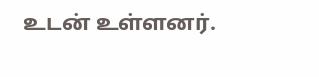உடன் உள்ளனர்.